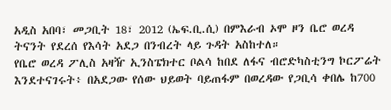አዲስ አበባ፣ መጋቢት 18፣ 2012 (ኤፍ.ቢ.ሲ) በምእራብ ኦሞ ዞን ቤሮ ወረዳ ትናንት የደረሰ የእሳት አደጋ በንብረት ላይ ጉዳት አስከተለ።
የቤሮ ወረዳ ፖሊስ አዛዥ ኢንስፔክተር ቦልሳ ከበደ ለፋና ብሮድካስቲንግ ኮርፖሬት እንደተናገሩት፥ በአደጋው የሰው ህይወት ባይጠፋም በወረዳው የጋቢሳ ቀበሌ ከ700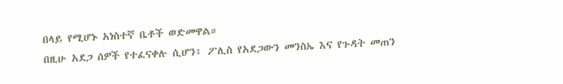በላይ የሚሆኑ አነስተኛ ቤቶች ወድመዋል።
በዚሁ አደጋ ሰዎች የተፈናቀሉ ሲሆን፥ ፖሊስ የአደጋውን መንስኤ እና የጉዳት መጠን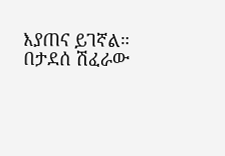እያጠና ይገኛል።
በታደሰ ሽፈራው